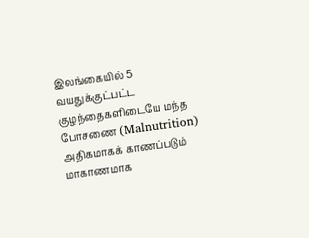இலங்கையில் 5 வயதுக்குட்பட்ட குழந்தைகளிடையே மந்த போசணை (Malnutrition) அதிகமாகக் காணப்படும் மாகாணமாக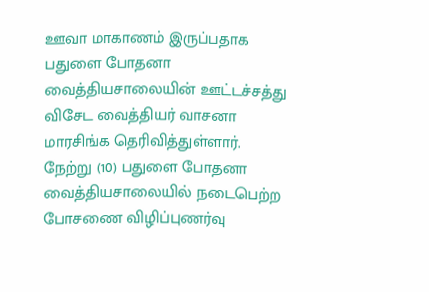ஊவா மாகாணம் இருப்பதாக பதுளை போதனா வைத்தியசாலையின் ஊட்டச்சத்து விசேட வைத்தியர் வாசனா மாரசிங்க தெரிவித்துள்ளார்.
நேற்று (10) பதுளை போதனா வைத்தியசாலையில் நடைபெற்ற போசணை விழிப்புணர்வு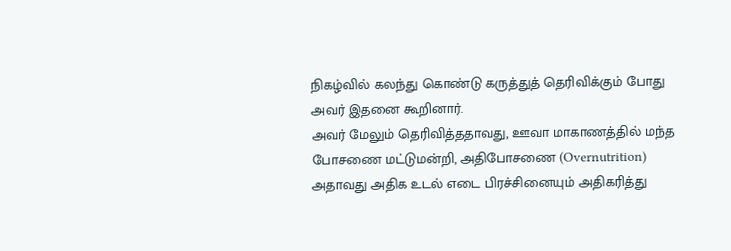நிகழ்வில் கலந்து கொண்டு கருத்துத் தெரிவிக்கும் போது அவர் இதனை கூறினார்.
அவர் மேலும் தெரிவித்ததாவது, ஊவா மாகாணத்தில் மந்த போசணை மட்டுமன்றி, அதிபோசணை (Overnutrition) அதாவது அதிக உடல் எடை பிரச்சினையும் அதிகரித்து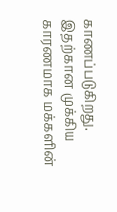காணப்படுகிறது.
இதற்கான முக்கிய காரணமாக மக்களின்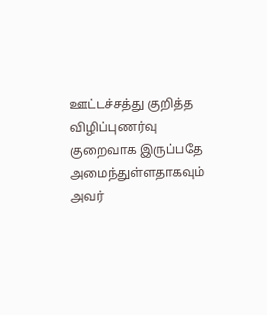ஊட்டச்சத்து குறித்த விழிப்புணர்வு குறைவாக இருப்பதே அமைந்துள்ளதாகவும் அவர்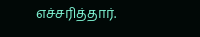எச்சரித்தார்.